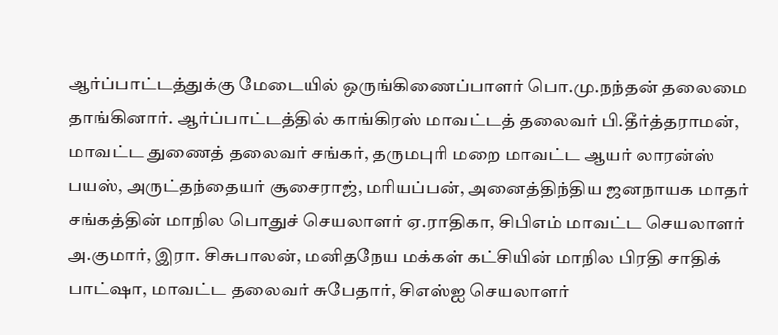ஆர்ப்பாட்டத்துக்கு மேடையில் ஒருங்கிணைப்பாளர் பொ.மு.நந்தன் தலைமை தாங்கினார். ஆர்ப்பாட்டத்தில் காங்கிரஸ் மாவட்டத் தலைவர் பி.தீர்த்தராமன், மாவட்ட துணைத் தலைவர் சங்கர், தருமபுரி மறை மாவட்ட ஆயர் லாரன்ஸ் பயஸ், அருட்தந்தையர் சூசைராஜ், மரியப்பன், அனைத்திந்திய ஜனநாயக மாதர் சங்கத்தின் மாநில பொதுச் செயலாளர் ஏ.ராதிகா, சிபிஎம் மாவட்ட செயலாளர் அ.குமார், இரா. சிசுபாலன், மனிதநேய மக்கள் கட்சியின் மாநில பிரதி சாதிக் பாட்ஷா, மாவட்ட தலைவர் சுபேதார், சிஎஸ்ஐ செயலாளர்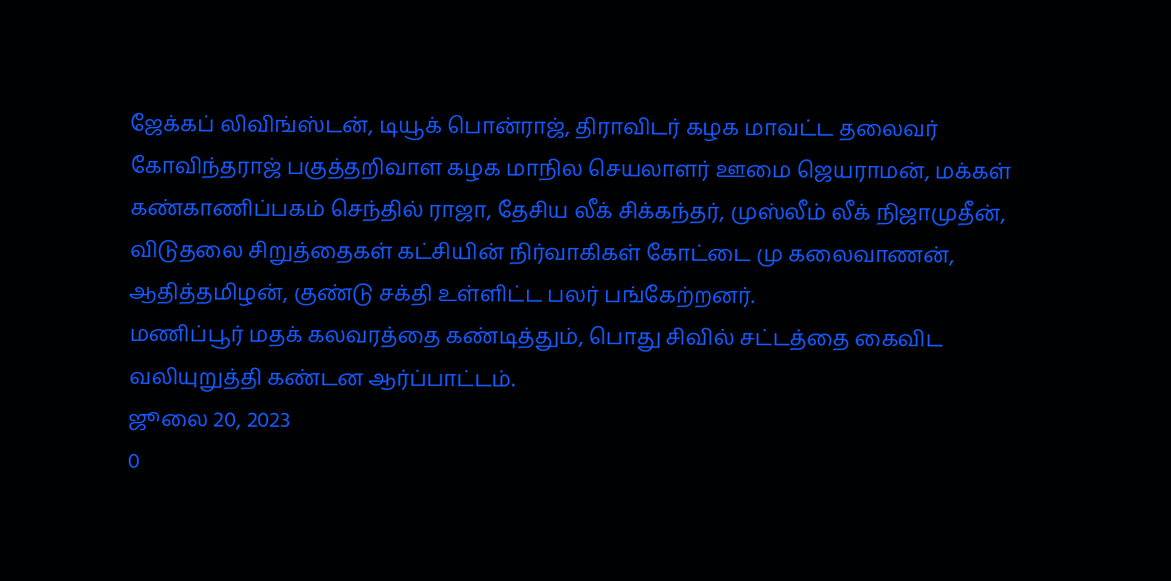ஜேக்கப் லிவிங்ஸ்டன், டியூக் பொன்ராஜ், திராவிடர் கழக மாவட்ட தலைவர் கோவிந்தராஜ் பகுத்தறிவாள கழக மாநில செயலாளர் ஊமை ஜெயராமன், மக்கள் கண்காணிப்பகம் செந்தில் ராஜா, தேசிய லீக் சிக்கந்தர், முஸ்லீம் லீக் நிஜாமுதீன், விடுதலை சிறுத்தைகள் கட்சியின் நிர்வாகிகள் கோட்டை மு கலைவாணன், ஆதித்தமிழன், குண்டு சக்தி உள்ளிட்ட பலர் பங்கேற்றனர்.
மணிப்பூர் மதக் கலவரத்தை கண்டித்தும், பொது சிவில் சட்டத்தை கைவிட வலியுறுத்தி கண்டன ஆர்ப்பாட்டம்.
ஜூலை 20, 2023
0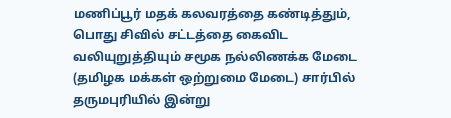மணிப்பூர் மதக் கலவரத்தை கண்டித்தும், பொது சிவில் சட்டத்தை கைவிட வலியுறுத்தியும் சமூக நல்லிணக்க மேடை (தமிழக மக்கள் ஒற்றுமை மேடை) சார்பில் தருமபுரியில் இன்று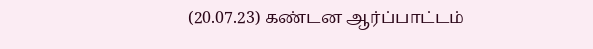(20.07.23) கண்டன ஆர்ப்பாட்டம்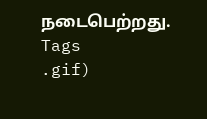நடைபெற்றது.
Tags
.gif)